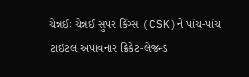ચેન્નઈઃ ચેન્નઈ સુપર કિંગ્સ (CSK)ને પાંચ-પાંચ ટાઇટલ અપાવનાર ક્રિકેટ-લેજન્ડ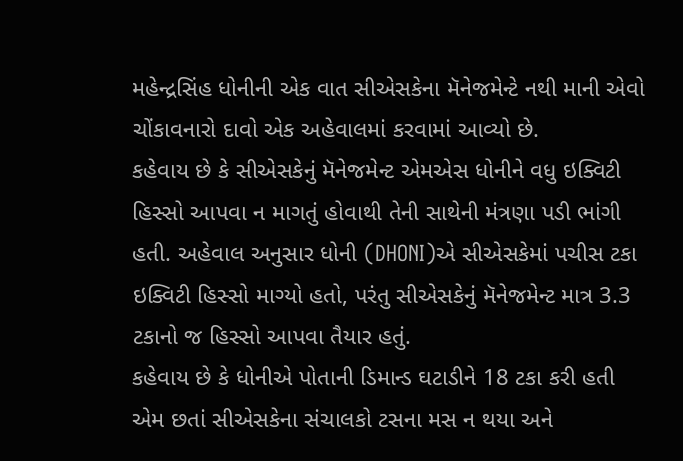મહેન્દ્રસિંહ ધોનીની એક વાત સીએસકેના મૅનેજમેન્ટે નથી માની એવો ચોંકાવનારો દાવો એક અહેવાલમાં કરવામાં આવ્યો છે.
કહેવાય છે કે સીએસકેનું મૅનેજમેન્ટ એમએસ ધોનીને વધુ ઇક્વિટી હિસ્સો આપવા ન માગતું હોવાથી તેની સાથેની મંત્રણા પડી ભાંગી હતી. અહેવાલ અનુસાર ધોની (DHONI)એ સીએસકેમાં પચીસ ટકા ઇક્વિટી હિસ્સો માગ્યો હતો, પરંતુ સીએસકેનું મૅનેજમેન્ટ માત્ર 3.3 ટકાનો જ હિસ્સો આપવા તૈયાર હતું.
કહેવાય છે કે ધોનીએ પોતાની ડિમાન્ડ ઘટાડીને 18 ટકા કરી હતી એમ છતાં સીએસકેના સંચાલકો ટસના મસ ન થયા અને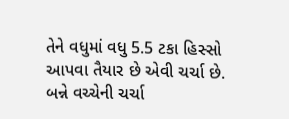તેને વધુમાં વધુ 5.5 ટકા હિસ્સો આપવા તૈયાર છે એવી ચર્ચા છે. બન્ને વચ્ચેની ચર્ચા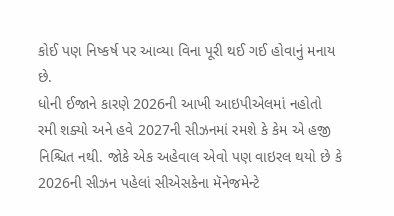કોઈ પણ નિષ્કર્ષ પર આવ્યા વિના પૂરી થઈ ગઈ હોવાનું મનાય છે.
ધોની ઈજાને કારણે 2026ની આખી આઇપીએલમાં નહોતો રમી શક્યો અને હવે 2027ની સીઝનમાં રમશે કે કેમ એ હજી નિશ્ચિત નથી. જોકે એક અહેવાલ એવો પણ વાઇરલ થયો છે કે 2026ની સીઝન પહેલાં સીએસકેના મૅનેજમેન્ટે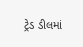ટ્રેડ ડીલમાં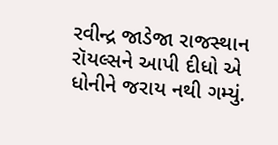રવીન્દ્ર જાડેજા રાજસ્થાન રૉયલ્સને આપી દીધો એ ધોનીને જરાય નથી ગમ્યું.